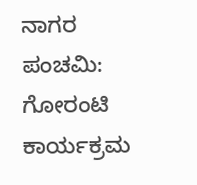ನಾಗರ ಪಂಚಮಿ: ಗೋರಂಟಿ ಕಾರ್ಯಕ್ರಮ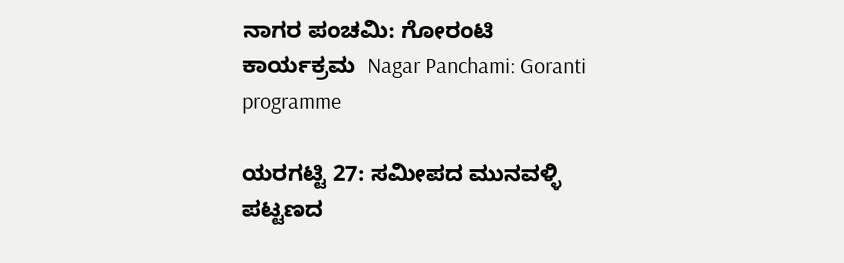ನಾಗರ ಪಂಚಮಿ: ಗೋರಂಟಿ ಕಾರ್ಯಕ್ರಮ  Nagar Panchami: Goranti programme

ಯರಗಟ್ಟಿ 27: ಸಮೀಪದ ಮುನವಳ್ಳಿ ಪಟ್ಟಣದ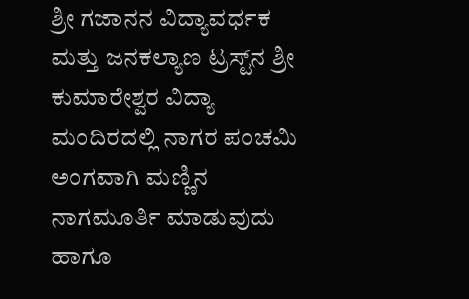ಶ್ರೀ ಗಜಾನನ ವಿದ್ಯಾವರ್ಧಕ ಮತ್ತು ಜನಕಲ್ಯಾಣ ಟ್ರಸ್ಟ್‌ನ ಶ್ರೀ ಕುಮಾರೇಶ್ವರ ವಿದ್ಯಾ ಮಂದಿರದಲ್ಲಿ ನಾಗರ ಪಂಚಮಿ ಅಂಗವಾಗಿ ಮಣ್ಣಿನ ನಾಗಮೂರ್ತಿ ಮಾಡುವುದು ಹಾಗೂ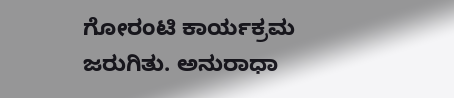ಗೋರಂಟಿ ಕಾರ್ಯಕ್ರಮ ಜರುಗಿತು. ಅನುರಾಧಾ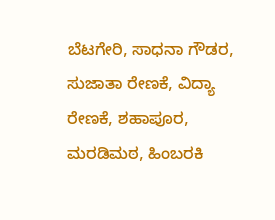ಬೆಟಗೇರಿ, ಸಾಧನಾ ಗೌಡರ, ಸುಜಾತಾ ರೇಣಕೆ, ವಿದ್ಯಾ ರೇಣಕೆ, ಶಹಾಪೂರ, ಮರಡಿಮಠ, ಹಿಂಬರಕಿ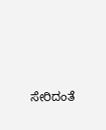ಸೇರಿದಂತೆ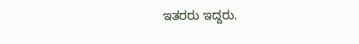ಇತರರು ಇದ್ದರು.